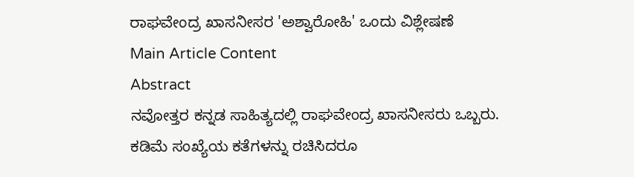ರಾಘವೇಂದ್ರ ಖಾಸನೀಸರ 'ಅಶ್ವಾರೋಹಿ' ಒಂದು ವಿಶ್ಲೇಷಣೆ
Main Article Content
Abstract
ನವೋತ್ತರ ಕನ್ನಡ ಸಾಹಿತ್ಯದಲ್ಲಿ ರಾಘವೇಂದ್ರ ಖಾಸನೀಸರು ಒಬ್ಬರು. ಕಡಿಮೆ ಸಂಖ್ಯೆಯ ಕತೆಗಳನ್ನು ರಚಿಸಿದರೂ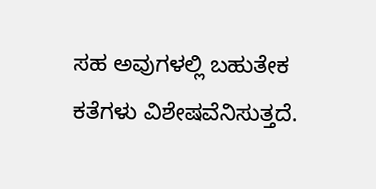ಸಹ ಅವುಗಳಲ್ಲಿ ಬಹುತೇಕ ಕತೆಗಳು ವಿಶೇಷವೆನಿಸುತ್ತದೆ.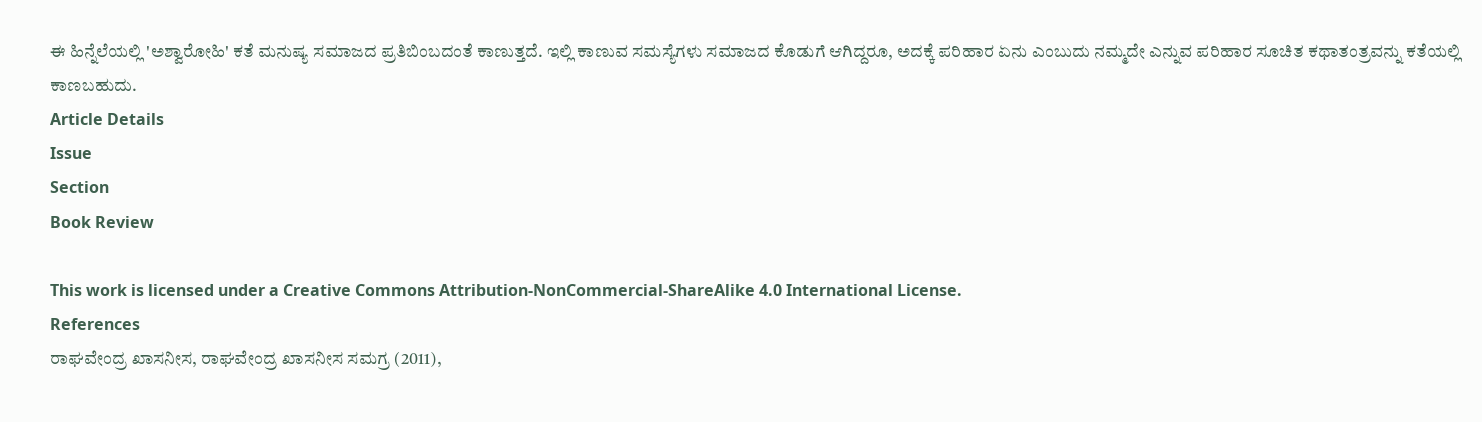ಈ ಹಿನ್ನೆಲೆಯಲ್ಲಿ 'ಅಶ್ವಾರೋಹಿ' ಕತೆ ಮನುಷ್ಯ ಸಮಾಜದ ಪ್ರತಿಬಿಂಬದಂತೆ ಕಾಣುತ್ತದೆ. ಇಲ್ಲಿ ಕಾಣುವ ಸಮಸ್ಯೆಗಳು ಸಮಾಜದ ಕೊಡುಗೆ ಆಗಿದ್ದರೂ, ಅದಕ್ಕೆ ಪರಿಹಾರ ಏನು ಎಂಬುದು ನಮ್ಮದೇ ಎನ್ನುವ ಪರಿಹಾರ ಸೂಚಿತ ಕಥಾತಂತ್ರವನ್ನು ಕತೆಯಲ್ಲಿ ಕಾಣಬಹುದು.
Article Details
Issue
Section
Book Review

This work is licensed under a Creative Commons Attribution-NonCommercial-ShareAlike 4.0 International License.
References
ರಾಘವೇಂದ್ರ ಖಾಸನೀಸ, ರಾಘವೇಂದ್ರ ಖಾಸನೀಸ ಸಮಗ್ರ (2011),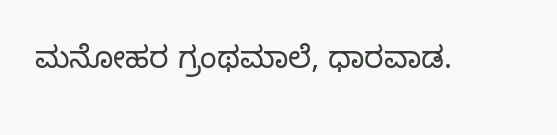ಮನೋಹರ ಗ್ರಂಥಮಾಲೆ, ಧಾರವಾಡ.